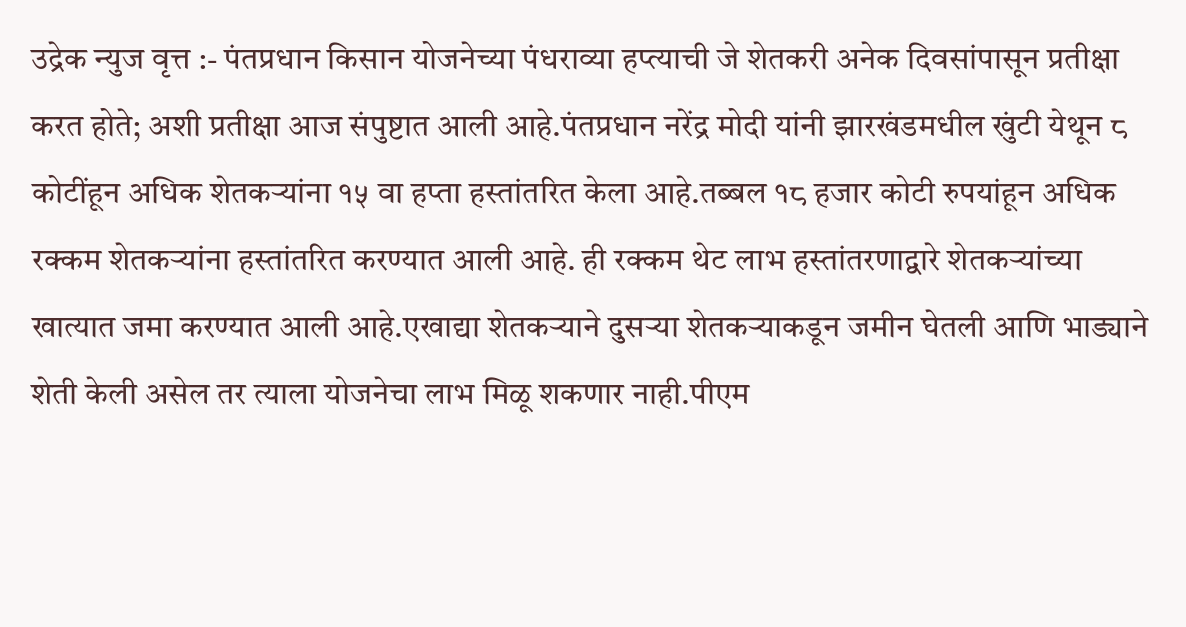उद्रेक न्युज वृत्त :- पंतप्रधान किसान योजनेच्या पंधराव्या हप्त्याची जे शेतकरी अनेक दिवसांपासून प्रतीक्षा करत होते; अशी प्रतीक्षा आज संपुष्टात आली आहे.पंतप्रधान नरेंद्र मोदी यांनी झारखंडमधील खुंटी येथून ८ कोटींहून अधिक शेतकऱ्यांना १५ वा हप्ता हस्तांतरित केला आहे.तब्बल १८ हजार कोटी रुपयांहून अधिक रक्कम शेतकऱ्यांना हस्तांतरित करण्यात आली आहे. ही रक्कम थेट लाभ हस्तांतरणाद्वारे शेतकऱ्यांच्या खात्यात जमा करण्यात आली आहे.एखाद्या शेतकऱ्याने दुसऱ्या शेतकऱ्याकडून जमीन घेतली आणि भाड्याने शेती केली असेल तर त्याला योजनेचा लाभ मिळू शकणार नाही.पीएम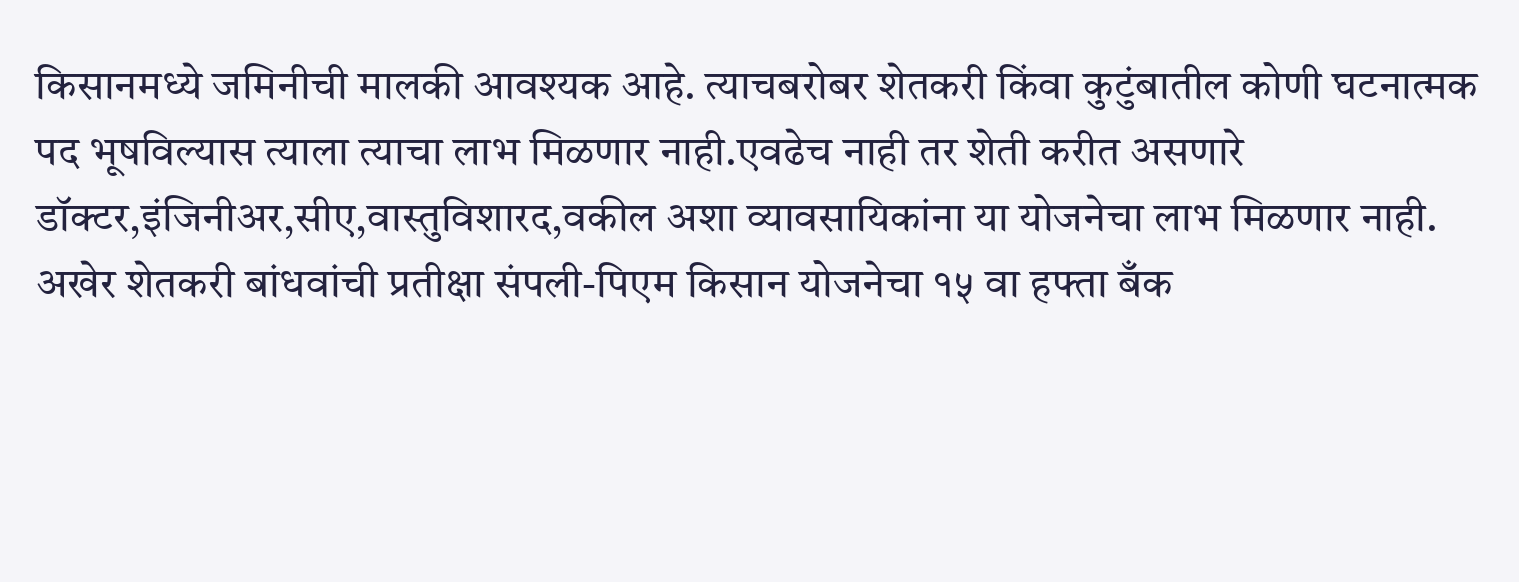किसानमध्ये जमिनीची मालकी आवश्यक आहे. त्याचबरोबर शेतकरी किंवा कुटुंबातील कोणी घटनात्मक पद भूषविल्यास त्याला त्याचा लाभ मिळणार नाही.एवढेच नाही तर शेती करीत असणारे डॉक्टर,इंजिनीअर,सीए,वास्तुविशारद,वकील अशा व्यावसायिकांना या योजनेचा लाभ मिळणार नाही.
अखेर शेतकरी बांधवांची प्रतीक्षा संपली-पिएम किसान योजनेचा १५ वा हफ्ता बँक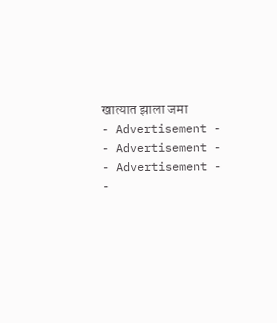खात्यात झाला जमा
- Advertisement -
- Advertisement -
- Advertisement -
-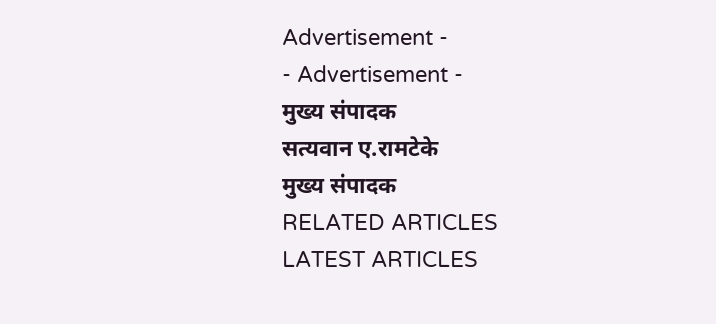Advertisement -
- Advertisement -
मुख्य संपादक
सत्यवान ए.रामटेके
मुख्य संपादक
RELATED ARTICLES
LATEST ARTICLES